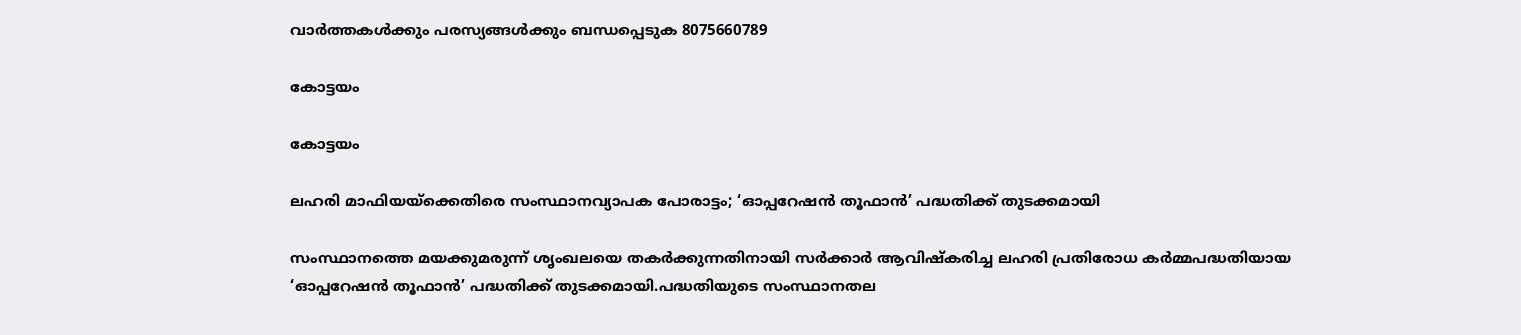വാർത്തകൾക്കും പരസ്യങ്ങൾക്കും ബന്ധപ്പെടുക 8075660789

കോട്ടയം

കോട്ടയം

ലഹരി മാഫിയയ്ക്കെതിരെ സംസ്ഥാനവ്യാപക പോരാട്ടം; ‘ഓപ്പറേഷൻ തൂഫാൻ’ പദ്ധതിക്ക് തുടക്കമായി

സംസ്ഥാനത്തെ മയക്കുമരുന്ന് ശൃംഖലയെ തകർക്കുന്നതിനായി സർക്കാർ ആവിഷ്‌കരിച്ച ലഹരി പ്രതിരോധ കർമ്മപദ്ധതിയായ ‘ഓപ്പറേഷൻ തൂഫാൻ’ പദ്ധതിക്ക് തുടക്കമായി.പദ്ധതിയുടെ സംസ്ഥാനതല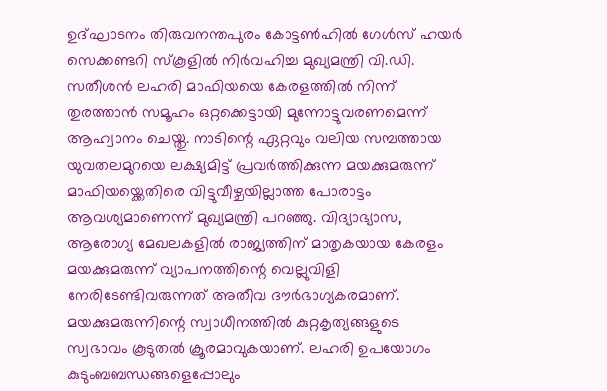ഉദ്ഘാടനം തിരുവനന്തപുരം കോട്ടൺഹിൽ ഗേൾസ് ഹയർ സെക്കണ്ടറി സ്‌കൂളിൽ നിർവഹിച്ച മുഖ്യമന്ത്രി വി.ഡി. സതീശൻ ലഹരി മാഫിയയെ കേരളത്തിൽ നിന്ന് തുരത്താൻ സമൂഹം ഒറ്റക്കെട്ടായി മുന്നോട്ടുവരണമെന്ന് ആഹ്വാനം ചെയ്തു. നാടിന്റെ ഏറ്റവും വലിയ സമ്പത്തായ യുവതലമുറയെ ലക്ഷ്യമിട്ട് പ്രവർത്തിക്കുന്ന മയക്കുമരുന്ന് മാഫിയയ്ക്കെതിരെ വിട്ടുവീഴ്ചയില്ലാത്ത പോരാട്ടം ആവശ്യമാണെന്ന് മുഖ്യമന്ത്രി പറഞ്ഞു. വിദ്യാഭ്യാസ, ആരോഗ്യ മേഖലകളിൽ രാജ്യത്തിന് മാതൃകയായ കേരളം മയക്കുമരുന്ന് വ്യാപനത്തിന്റെ വെല്ലുവിളി നേരിടേണ്ടിവരുന്നത് അതീവ ദൗർഭാഗ്യകരമാണ്. മയക്കുമരുന്നിന്റെ സ്വാധീനത്തിൽ കുറ്റകൃത്യങ്ങളുടെ സ്വഭാവം കൂടുതൽ ക്രൂരമാവുകയാണ്. ലഹരി ഉപയോഗം കുടുംബബന്ധങ്ങളെപ്പോലും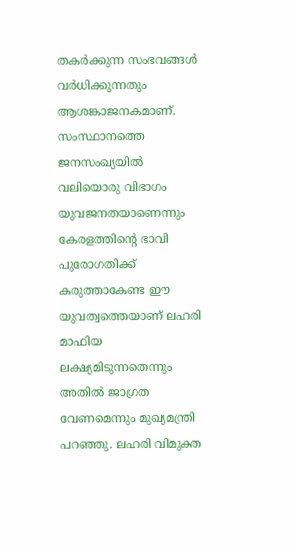തകർക്കുന്ന സംഭവങ്ങൾ വർധിക്കുന്നതും ആശങ്കാജനകമാണ്. സംസ്ഥാനത്തെ ജനസംഖ്യയിൽ വലിയൊരു വിഭാഗം യുവജനതയാണെന്നും കേരളത്തിന്റെ ഭാവി പുരോഗതിക്ക് കരുത്താകേണ്ട ഈ യുവത്വത്തെയാണ് ലഹരി മാഫിയ ലക്ഷ്യമിടുന്നതെന്നും അതിൽ ജാഗ്രത വേണമെന്നും മുഖ്യമന്ത്രി പറഞ്ഞു. ലഹരി വിമുക്ത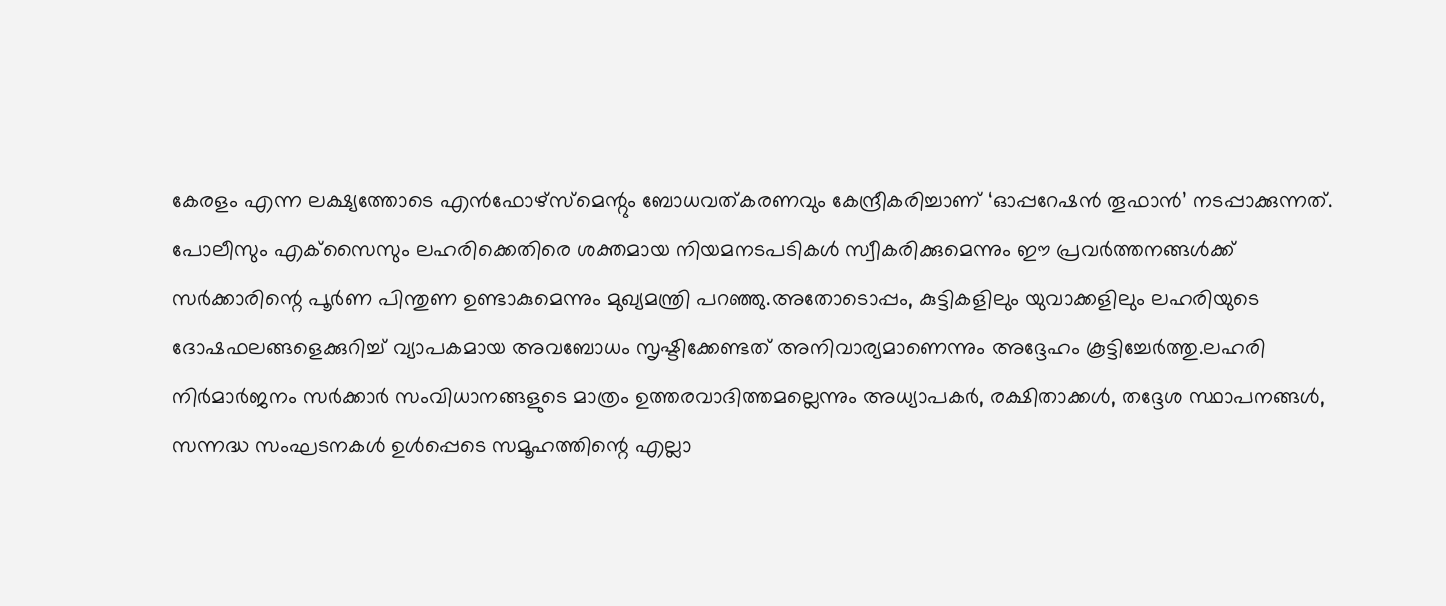കേരളം എന്ന ലക്ഷ്യത്തോടെ എൻഫോഴ്‌സ്‌മെന്റും ബോധവത്കരണവും കേന്ദ്രീകരിച്ചാണ് ‘ഓപ്പറേഷൻ തൂഫാൻ’ നടപ്പാക്കുന്നത്. പോലീസും എക്‌സൈസും ലഹരിക്കെതിരെ ശക്തമായ നിയമനടപടികൾ സ്വീകരിക്കുമെന്നും ഈ പ്രവർത്തനങ്ങൾക്ക് സർക്കാരിന്റെ പൂർണ പിന്തുണ ഉണ്ടാകുമെന്നും മുഖ്യമന്ത്രി പറഞ്ഞു.അതോടൊപ്പം, കുട്ടികളിലും യുവാക്കളിലും ലഹരിയുടെ ദോഷഫലങ്ങളെക്കുറിച്ച് വ്യാപകമായ അവബോധം സൃഷ്ടിക്കേണ്ടത് അനിവാര്യമാണെന്നും അദ്ദേഹം കൂട്ടിച്ചേർത്തു.ലഹരി നിർമാർജനം സർക്കാർ സംവിധാനങ്ങളുടെ മാത്രം ഉത്തരവാദിത്തമല്ലെന്നും അധ്യാപകർ, രക്ഷിതാക്കൾ, തദ്ദേശ സ്ഥാപനങ്ങൾ, സന്നദ്ധ സംഘടനകൾ ഉൾപ്പെടെ സമൂഹത്തിന്റെ എല്ലാ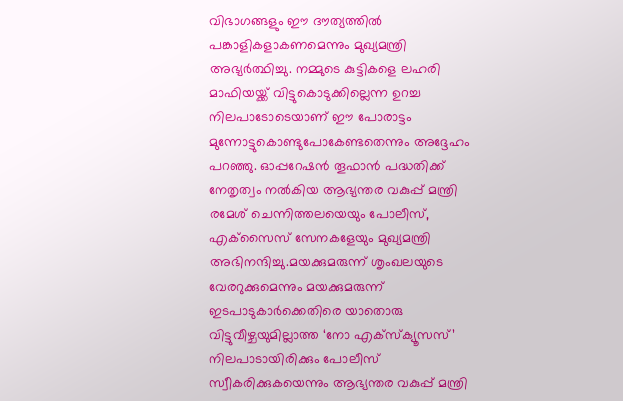വിഭാഗങ്ങളും ഈ ദൗത്യത്തിൽ പങ്കാളികളാകണമെന്നും മുഖ്യമന്ത്രി അഭ്യർത്ഥിച്ചു. നമ്മുടെ കുട്ടികളെ ലഹരി മാഫിയയ്ക്ക് വിട്ടുകൊടുക്കില്ലെന്ന ഉറച്ച നിലപാടോടെയാണ് ഈ പോരാട്ടം മുന്നോട്ടുകൊണ്ടുപോകേണ്ടതെന്നും അദ്ദേഹം പറഞ്ഞു. ഓപ്പറേഷൻ തൂഫാൻ പദ്ധതിക്ക് നേതൃത്വം നൽകിയ ആഭ്യന്തര വകുപ്പ് മന്ത്രി രമേശ് ചെന്നിത്തലയെയും പോലീസ്, എക്‌സൈസ് സേനകളേയും മുഖ്യമന്ത്രി അഭിനന്ദിച്ചു.മയക്കുമരുന്ന് ശൃംഖലയുടെ വേരറുക്കുമെന്നും മയക്കുമരുന്ന് ഇടപാടുകാർക്കെതിരെ യാതൊരു വിട്ടുവീഴ്ചയുമില്ലാത്ത ‘നോ എക്‌സ്‌ക്യൂസസ്’ നിലപാടായിരിക്കും പോലീസ് സ്വീകരിക്കുകയെന്നും ആഭ്യന്തര വകുപ്പ് മന്ത്രി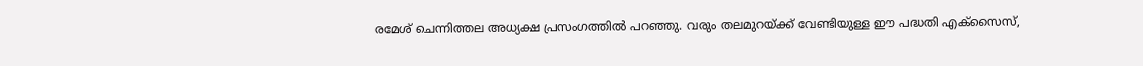രമേശ് ചെന്നിത്തല അധ്യക്ഷ പ്രസംഗത്തിൽ പറഞ്ഞു. വരും തലമുറയ്ക്ക് വേണ്ടിയുള്ള ഈ പദ്ധതി എക്‌സൈസ്,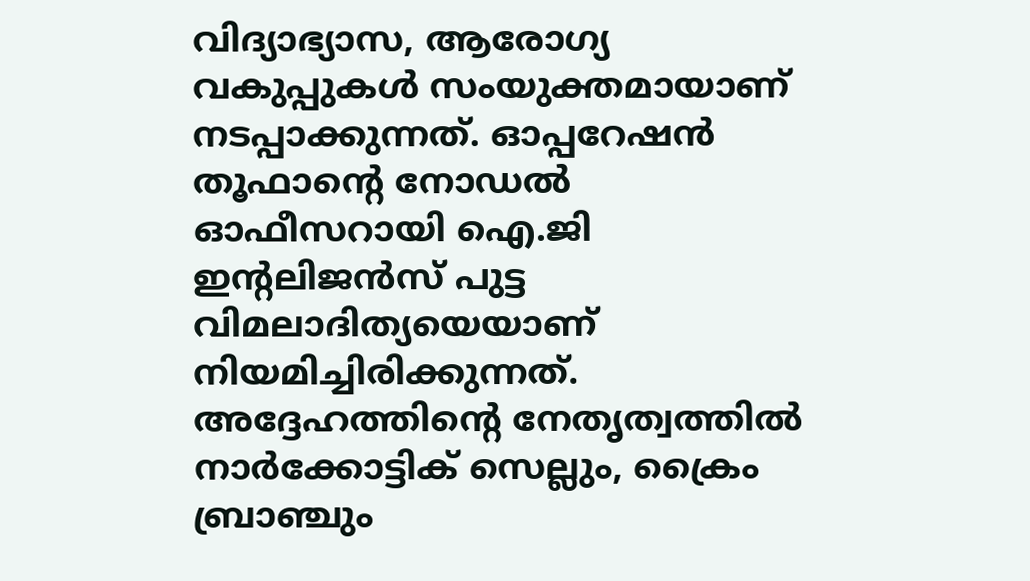വിദ്യാഭ്യാസ, ആരോഗ്യ വകുപ്പുകൾ സംയുക്തമായാണ് നടപ്പാക്കുന്നത്. ഓപ്പറേഷൻ തൂഫാന്റെ നോഡൽ ഓഫീസറായി ഐ.ജി ഇന്റലിജൻസ് പുട്ട വിമലാദിത്യയെയാണ് നിയമിച്ചിരിക്കുന്നത്. അദ്ദേഹത്തിന്റെ നേതൃത്വത്തിൽ നാർക്കോട്ടിക് സെല്ലും, ക്രൈം ബ്രാഞ്ചും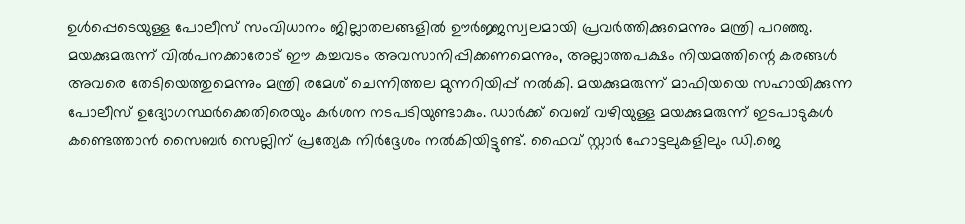ഉൾപ്പെടെയുള്ള പോലീസ് സംവിധാനം ജില്ലാതലങ്ങളിൽ ഊർജ്ജസ്വലമായി പ്രവർത്തിക്കുമെന്നും മന്ത്രി പറഞ്ഞു. മയക്കുമരുന്ന് വിൽപനക്കാരോട് ഈ കച്ചവടം അവസാനിപ്പിക്കണമെന്നും, അല്ലാത്തപക്ഷം നിയമത്തിന്റെ കരങ്ങൾ അവരെ തേടിയെത്തുമെന്നും മന്ത്രി രമേശ് ചെന്നിത്തല മുന്നറിയിപ്പ് നൽകി. മയക്കുമരുന്ന് മാഫിയയെ സഹായിക്കുന്ന പോലീസ് ഉദ്യോഗസ്ഥർക്കെതിരെയും കർശന നടപടിയുണ്ടാകും. ഡാർക്ക് വെബ് വഴിയുള്ള മയക്കുമരുന്ന് ഇടപാടുകൾ കണ്ടെത്താൻ സൈബർ സെല്ലിന് പ്രത്യേക നിർദ്ദേശം നൽകിയിട്ടുണ്ട്. ഫൈവ് സ്റ്റാർ ഹോട്ടലുകളിലും ഡി.ജെ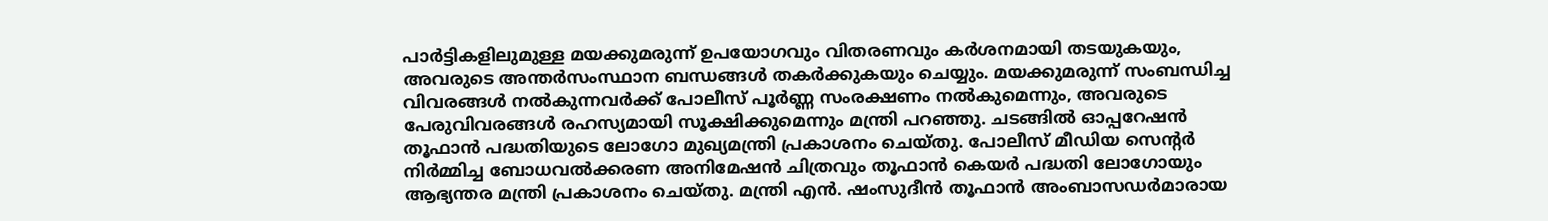പാർട്ടികളിലുമുള്ള മയക്കുമരുന്ന് ഉപയോഗവും വിതരണവും കർശനമായി തടയുകയും, അവരുടെ അന്തർസംസ്ഥാന ബന്ധങ്ങൾ തകർക്കുകയും ചെയ്യും. മയക്കുമരുന്ന് സംബന്ധിച്ച വിവരങ്ങൾ നൽകുന്നവർക്ക് പോലീസ് പൂർണ്ണ സംരക്ഷണം നൽകുമെന്നും, അവരുടെ പേരുവിവരങ്ങൾ രഹസ്യമായി സൂക്ഷിക്കുമെന്നും മന്ത്രി പറഞ്ഞു. ചടങ്ങിൽ ഓപ്പറേഷൻ തൂഫാൻ പദ്ധതിയുടെ ലോഗോ മുഖ്യമന്ത്രി പ്രകാശനം ചെയ്തു. പോലീസ് മീഡിയ സെന്റർ നിർമ്മിച്ച ബോധവൽക്കരണ അനിമേഷൻ ചിത്രവും തൂഫാൻ കെയർ പദ്ധതി ലോഗോയും ആഭ്യന്തര മന്ത്രി പ്രകാശനം ചെയ്തു. മന്ത്രി എൻ. ഷംസുദീൻ തൂഫാൻ അംബാസഡർമാരായ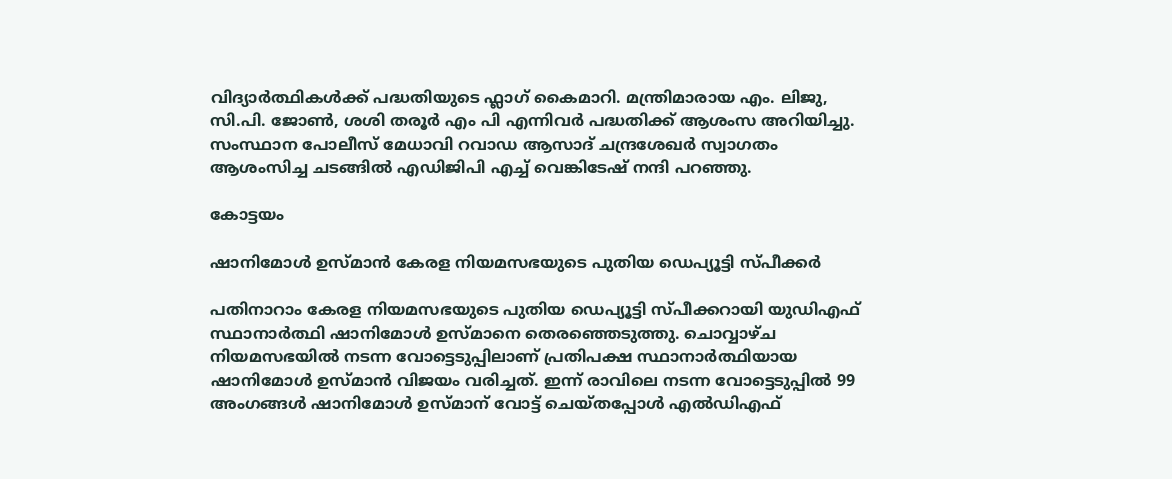വിദ്യാർത്ഥികൾക്ക് പദ്ധതിയുടെ ഫ്ലാഗ് കൈമാറി. മന്ത്രിമാരായ എം. ലിജു, സി.പി. ജോൺ, ശശി തരൂർ എം പി എന്നിവർ പദ്ധതിക്ക് ആശംസ അറിയിച്ചു. സംസ്ഥാന പോലീസ് മേധാവി റവാഡ ആസാദ് ചന്ദ്രശേഖർ സ്വാഗതം ആശംസിച്ച ചടങ്ങിൽ എഡിജിപി എച്ച് വെങ്കിടേഷ് നന്ദി പറഞ്ഞു.

കോട്ടയം

ഷാനിമോൾ ഉസ്മാൻ കേരള നിയമസഭയുടെ പുതിയ ഡെപ്യൂട്ടി സ്പീക്കർ

പതിനാറാം കേരള നിയമസഭയുടെ പുതിയ ഡെപ്യൂട്ടി സ്പീക്കറായി യുഡിഎഫ് സ്ഥാനാർത്ഥി ഷാനിമോൾ ഉസ്മാനെ തെരഞ്ഞെടുത്തു. ചൊവ്വാഴ്ച നിയമസഭയിൽ നടന്ന വോട്ടെടുപ്പിലാണ് പ്രതിപക്ഷ സ്ഥാനാർത്ഥിയായ ഷാനിമോൾ ഉസ്മാൻ വിജയം വരിച്ചത്. ഇന്ന് രാവിലെ നടന്ന വോട്ടെടുപ്പിൽ 99 അംഗങ്ങൾ ഷാനിമോൾ ഉസ്മാന് വോട്ട് ചെയ്തപ്പോൾ എൽഡിഎഫ്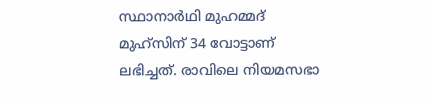സ്ഥാനാർഥി മുഹമ്മദ് മുഹ്‌സിന് 34 വോട്ടാണ് ലഭിച്ചത്. രാവിലെ നിയമസഭാ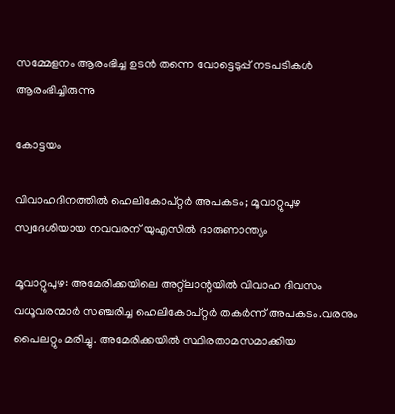സമ്മേളനം ആരംഭിച്ച ഉടൻ തന്നെ വോട്ടെടുപ്പ് നടപടികൾ ആരംഭിച്ചിരുന്നു

കോട്ടയം

വിവാഹദിനത്തിൽ ഹെലികോപ്റ്റർ അപകടം; മൂവാറ്റുപുഴ സ്വദേശിയായ നവവരന് യുഎസിൽ ദാരുണാന്ത്യം

മൂവാറ്റുപുഴ: അമേരിക്കയിലെ അറ്റ്‌ലാന്റയില്‍ വിവാഹ ദിവസം വധൂവരന്മാര്‍ സഞ്ചരിച്ച ഹെലികോപ്റ്റർ തകര്‍ന്ന് അപകടം.വരനും പൈലറ്റും മരിച്ചു. അമേരിക്കയില്‍ സ്ഥിരതാമസമാക്കിയ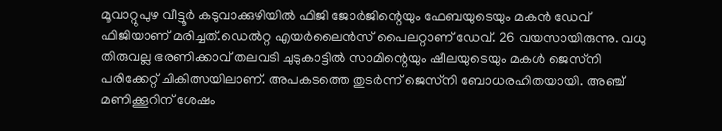മൂവാറ്റുപുഴ വീട്ടൂര്‍ കടുവാക്കുഴിയില്‍ ഫിജി ജോര്‍ജിന്റെയും ഫേബയുടെയും മകന്‍ ഡേവ് ഫിജിയാണ് മരിച്ചത്.ഡെല്‍റ്റ എയര്‍ലൈന്‍സ് പൈലറ്റാണ് ഡേവ്. 26 വയസായിരുന്നു. വധു തിരുവല്ല ഭരണിക്കാവ് തലവടി ചുടുകാട്ടില്‍ സാമിന്റെയും ഷീലയുടെയും മകള്‍ ജെസ്‌നി പരിക്കേറ്റ് ചികിത്സയിലാണ്. അപകടത്തെ തുടര്‍ന്ന് ജെസ്‌നി ബോധരഹിതയായി. അഞ്ച് മണിക്കൂറിന് ശേഷം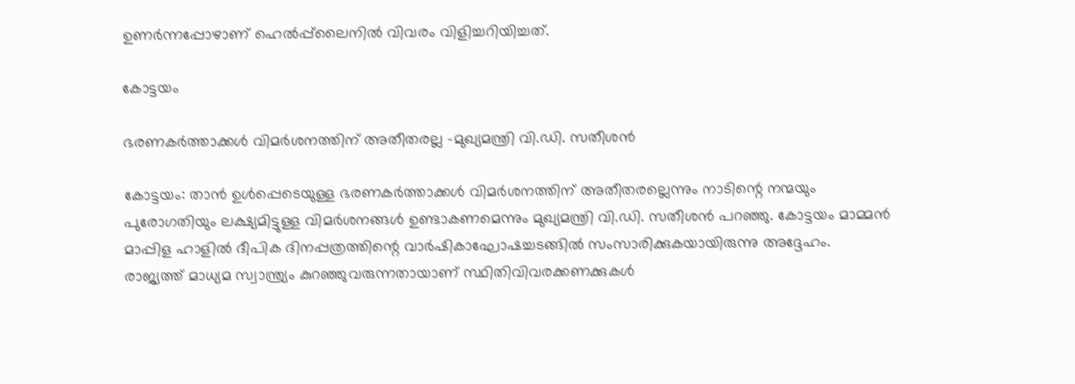ഉണര്‍ന്നപ്പോഴാണ് ഹെല്‍പ്പ്‌ലൈനില്‍ വിവരം വിളിച്ചറിയിച്ചത്.

കോട്ടയം

ഭരണകര്‍ത്താക്കള്‍ വിമര്‍ശനത്തിന് അതീതരല്ല -മുഖ്യമന്ത്രി വി.ഡി. സതീശന്‍

കോട്ടയം: താന്‍ ഉള്‍പ്പെടെയുള്ള ഭരണകര്‍ത്താക്കള്‍ വിമര്‍ശനത്തിന് അതീതരല്ലെന്നും നാടിന്റെ നന്മയും പുരോഗതിയും ലക്ഷ്യമിട്ടുള്ള വിമര്‍ശനങ്ങള്‍ ഉണ്ടാകണമെന്നും മുഖ്യമന്ത്രി വി.ഡി. സതീശന്‍ പറഞ്ഞു. കോട്ടയം മാമ്മന്‍ മാപ്പിള ഹാളില്‍ ദീപിക ദിനപ്പത്രത്തിന്റെ വാര്‍ഷികാഘോഷച്ചടങ്ങില്‍ സംസാരിക്കുകയായിരുന്നു അദ്ദേഹം.  രാജ്യത്ത് മാധ്യമ സ്വാന്ത്ര്യം കുറഞ്ഞുവരുന്നതായാണ് സ്ഥിതിവിവരക്കണക്കുകള്‍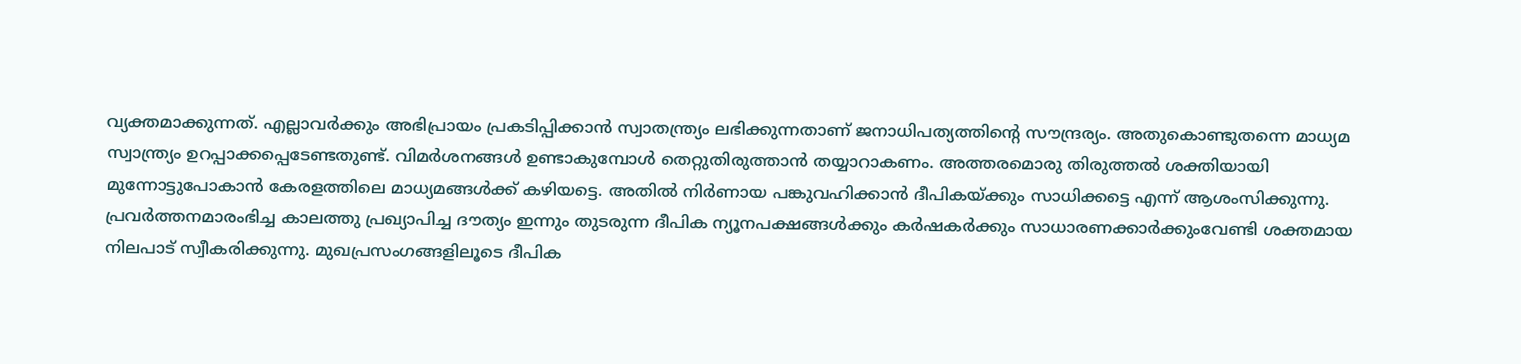വ്യക്തമാക്കുന്നത്. എല്ലാവര്‍ക്കും അഭിപ്രായം പ്രകടിപ്പിക്കാന്‍ സ്വാതന്ത്ര്യം ലഭിക്കുന്നതാണ് ജനാധിപത്യത്തിന്റെ സൗന്ദ്രര്യം. അതുകൊണ്ടുതന്നെ മാധ്യമ സ്വാന്ത്ര്യം ഉറപ്പാക്കപ്പെടേണ്ടതുണ്ട്. വിമര്‍ശനങ്ങള്‍ ഉണ്ടാകുമ്പോള്‍ തെറ്റുതിരുത്താന്‍ തയ്യാറാകണം. അത്തരമൊരു തിരുത്തല്‍ ശക്തിയായി മുന്നോട്ടുപോകാന്‍ കേരളത്തിലെ മാധ്യമങ്ങള്‍ക്ക് കഴിയട്ടെ. അതില്‍ നിര്‍ണായ പങ്കുവഹിക്കാന്‍ ദീപികയ്ക്കും സാധിക്കട്ടെ എന്ന് ആശംസിക്കുന്നു.  പ്രവര്‍ത്തനമാരംഭിച്ച കാലത്തു പ്രഖ്യാപിച്ച ദൗത്യം ഇന്നും തുടരുന്ന ദീപിക ന്യൂനപക്ഷങ്ങള്‍ക്കും കര്‍ഷകര്‍ക്കും സാധാരണക്കാര്‍ക്കുംവേണ്ടി ശക്തമായ നിലപാട് സ്വീകരിക്കുന്നു. മുഖപ്രസംഗങ്ങളിലൂടെ ദീപിക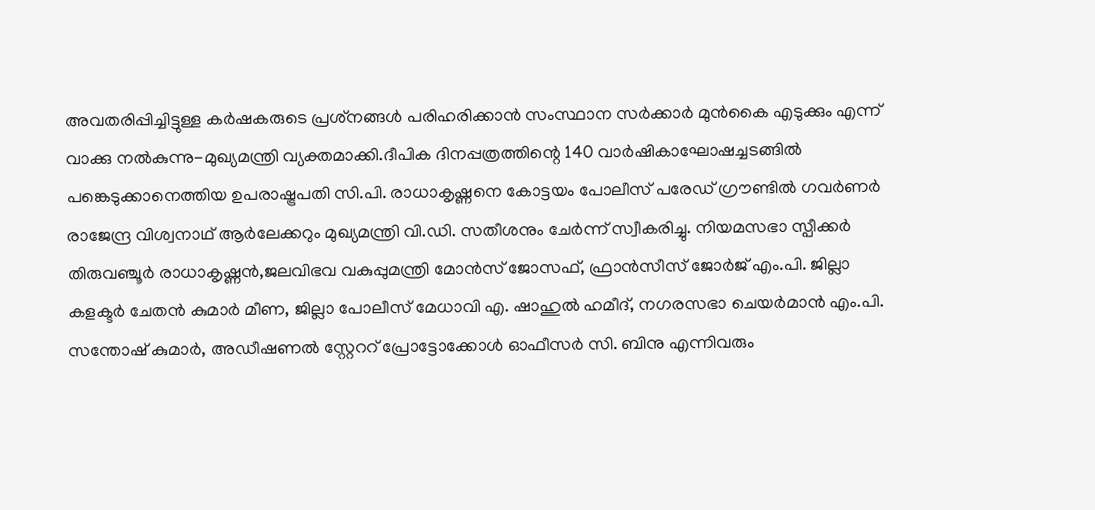അവതരിപ്പിച്ചിട്ടുള്ള കര്‍ഷകരുടെ പ്രശ്‌നങ്ങള്‍ പരിഹരിക്കാന്‍ സംസ്ഥാന സര്‍ക്കാര്‍ മുന്‍കൈ എടുക്കും എന്ന് വാക്കു നല്‍കുന്നു-മുഖ്യമന്ത്രി വ്യക്തമാക്കി.ദീപിക ദിനപ്പത്രത്തിന്റെ 140 വാര്‍ഷികാഘോഷച്ചടങ്ങില്‍ പങ്കെടുക്കാനെത്തിയ ഉപരാഷ്ട്രപതി സി.പി. രാധാകൃഷ്ണനെ കോട്ടയം പോലീസ് പരേഡ് ഗ്രൗണ്ടില്‍ ഗവര്‍ണര്‍ രാജേന്ദ്ര വിശ്വനാഥ് ആര്‍ലേക്കറും മുഖ്യമന്ത്രി വി.ഡി. സതീശനും ചേര്‍ന്ന് സ്വീകരിച്ചു. നിയമസഭാ സ്പീക്കര്‍ തിരുവഞ്ചൂര്‍ രാധാകൃഷ്ണന്‍,ജലവിഭവ വകുപ്പുമന്ത്രി മോന്‍സ് ജോസഫ്, ഫ്രാന്‍സീസ് ജോര്‍ജ് എം.പി. ജില്ലാ കളക്ടര്‍ ചേതന്‍ കുമാര്‍ മീണ, ജില്ലാ പോലീസ് മേധാവി എ. ഷാഹുല്‍ ഹമീദ്, നഗരസഭാ ചെയര്‍മാന്‍ എം.പി. സന്തോഷ് കുമാര്‍, അഡീഷണല്‍ സ്റ്റേററ് പ്രോട്ടോക്കോള്‍ ഓഫീസര്‍ സി. ബിനു എന്നിവരും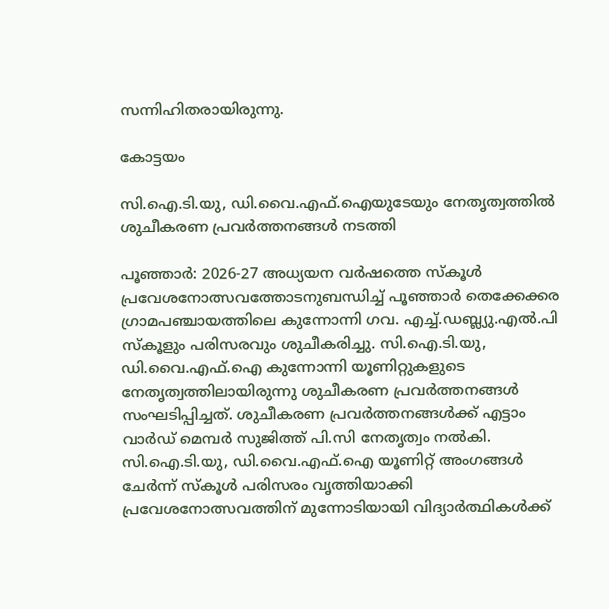സന്നിഹിതരായിരുന്നു.

കോട്ടയം

സി.ഐ.ടി.യു, ഡി.വൈ.എഫ്.ഐയുടേയും നേതൃത്വത്തിൽ ശുചീകരണ പ്രവർത്തനങ്ങൾ നടത്തി

പൂഞ്ഞാർ: 2026-27 അധ്യയന വർഷത്തെ സ്കൂൾ പ്രവേശനോത്സവത്തോടനുബന്ധിച്ച് പൂഞ്ഞാർ തെക്കേക്കര ഗ്രാമപഞ്ചായത്തിലെ കുന്നോന്നി ഗവ. എച്ച്.ഡബ്ല്യു.എൽ.പി സ്കൂളും പരിസരവും ശുചീകരിച്ചു. സി.ഐ.ടി.യു, ഡി.വൈ.എഫ്.ഐ കുന്നോന്നി യൂണിറ്റുകളുടെ നേതൃത്വത്തിലായിരുന്നു ശുചീകരണ പ്രവർത്തനങ്ങൾ സംഘടിപ്പിച്ചത്. ശുചീകരണ പ്രവർത്തനങ്ങൾക്ക് എട്ടാം വാർഡ് മെമ്പർ സുജിത്ത് പി.സി നേതൃത്വം നൽകി. സി.ഐ.ടി.യു, ഡി.വൈ.എഫ്.ഐ യൂണിറ്റ് അംഗങ്ങൾ ചേർന്ന് സ്കൂൾ പരിസരം വൃത്തിയാക്കി പ്രവേശനോത്സവത്തിന് മുന്നോടിയായി വിദ്യാർത്ഥികൾക്ക്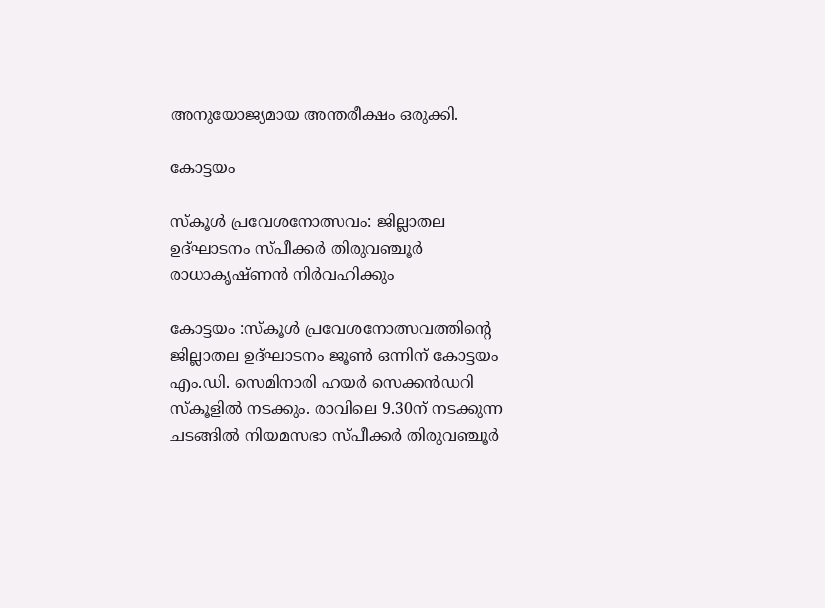അനുയോജ്യമായ അന്തരീക്ഷം ഒരുക്കി.

കോട്ടയം

സ്‌കൂൾ പ്രവേശനോത്സവം: ജില്ലാതല ഉദ്ഘാടനം സ്പീക്കർ തിരുവഞ്ചൂർ രാധാകൃഷ്ണൻ നിർവഹിക്കും

കോട്ടയം :സ്‌കൂൾ പ്രവേശനോത്സവത്തിന്റെ ജില്ലാതല ഉദ്ഘാടനം ജൂൺ ഒന്നിന് കോട്ടയം എം.ഡി. സെമിനാരി ഹയർ സെക്കൻഡറി സ്‌കൂളിൽ നടക്കും. രാവിലെ 9.30ന് നടക്കുന്ന ചടങ്ങിൽ നിയമസഭാ സ്പീക്കർ തിരുവഞ്ചൂർ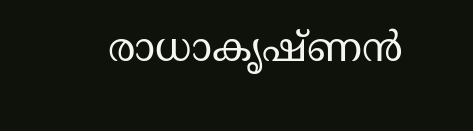രാധാകൃഷ്ണൻ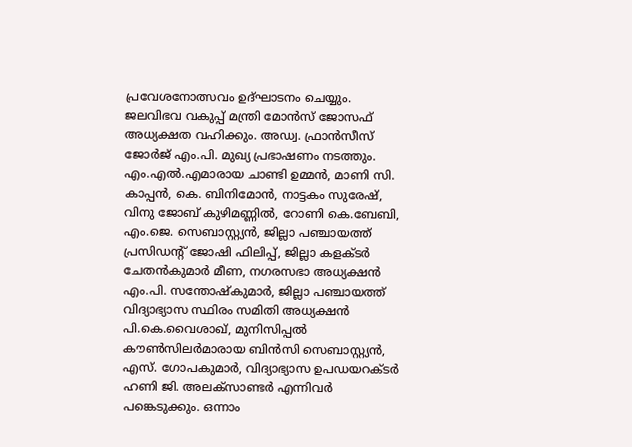പ്രവേശനോത്സവം ഉദ്ഘാടനം ചെയ്യും. ജലവിഭവ വകുപ്പ് മന്ത്രി മോൻസ് ജോസഫ് അധ്യക്ഷത വഹിക്കും. അഡ്വ. ഫ്രാൻസീസ് ജോർജ് എം.പി. മുഖ്യ പ്രഭാഷണം നടത്തും.   എം.എൽ.എമാരായ ചാണ്ടി ഉമ്മൻ, മാണി സി. കാപ്പൻ, കെ. ബിനിമോൻ, നാട്ടകം സുരേഷ്, വിനു ജോബ് കുഴിമണ്ണിൽ, റോണി കെ.ബേബി, എം.ജെ. സെബാസ്റ്റ്യൻ, ജില്ലാ പഞ്ചായത്ത് പ്രസിഡന്റ് ജോഷി ഫിലിപ്പ്, ജില്ലാ കളക്ടർ ചേതൻകുമാർ മീണ, നഗരസഭാ അധ്യക്ഷൻ എം.പി. സന്തോഷ്‌കുമാർ, ജില്ലാ പഞ്ചായത്ത് വിദ്യാഭ്യാസ സ്ഥിരം സമിതി അധ്യക്ഷൻ പി.കെ.വൈശാഖ്, മുനിസിപ്പൽ കൗൺസിലർമാരായ ബിൻസി സെബാസ്റ്റ്യൻ, എസ്. ഗോപകുമാർ, വിദ്യാഭ്യാസ ഉപഡയറക്ടർ ഹണി ജി. അലക്സാണ്ടർ എന്നിവർ പങ്കെടുക്കും. ഒന്നാം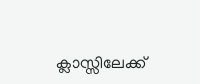ക്ലാസ്സിലേക്ക്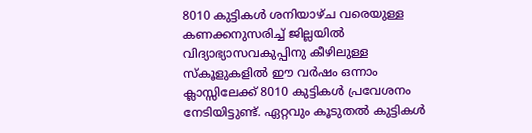8010 കുട്ടികൾ ശനിയാഴ്ച വരെയുള്ള കണക്കനുസരിച്ച് ജില്ലയിൽ വിദ്യാഭ്യാസവകുപ്പിനു കീഴിലുള്ള സ്‌കൂളുകളിൽ ഈ വർഷം ഒന്നാം ക്ലാസ്സിലേക്ക് 8010 കുട്ടികൾ പ്രവേശനം നേടിയിട്ടുണ്ട്. ഏറ്റവും കൂടുതൽ കുട്ടികൾ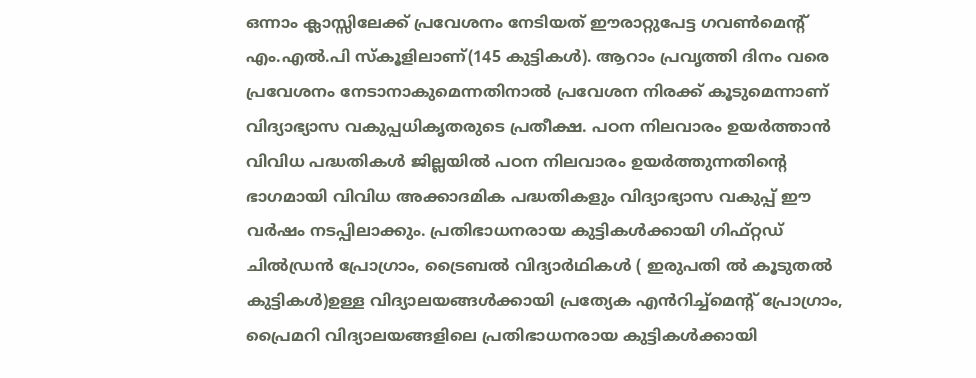ഒന്നാം ക്ലാസ്സിലേക്ക് പ്രവേശനം നേടിയത് ഈരാറ്റുപേട്ട ഗവൺമെന്റ് എം.എൽ.പി സ്‌കൂളിലാണ്(145 കുട്ടികൾ). ആറാം പ്രവൃത്തി ദിനം വരെ പ്രവേശനം നേടാനാകുമെന്നതിനാൽ പ്രവേശന നിരക്ക് കൂടുമെന്നാണ് വിദ്യാഭ്യാസ വകുപ്പധികൃതരുടെ പ്രതീക്ഷ. പഠന നിലവാരം ഉയർത്താൻ വിവിധ പദ്ധതികൾ ജില്ലയിൽ പഠന നിലവാരം ഉയർത്തുന്നതിന്റെ ഭാഗമായി വിവിധ അക്കാദമിക പദ്ധതികളും വിദ്യാഭ്യാസ വകുപ്പ് ഈ വർഷം നടപ്പിലാക്കും. പ്രതിഭാധനരായ കുട്ടികൾക്കായി ഗിഫ്റ്റഡ് ചിൽഡ്രൻ പ്രോഗ്രാം, ട്രൈബൽ വിദ്യാർഥികൾ ( ഇരുപതി ൽ കൂടുതൽ കുട്ടികൾ)ഉള്ള വിദ്യാലയങ്ങൾക്കായി പ്രത്യേക എൻറിച്ച്‌മെന്റ് പ്രോഗ്രാം, പ്രൈമറി വിദ്യാലയങ്ങളിലെ പ്രതിഭാധനരായ കുട്ടികൾക്കായി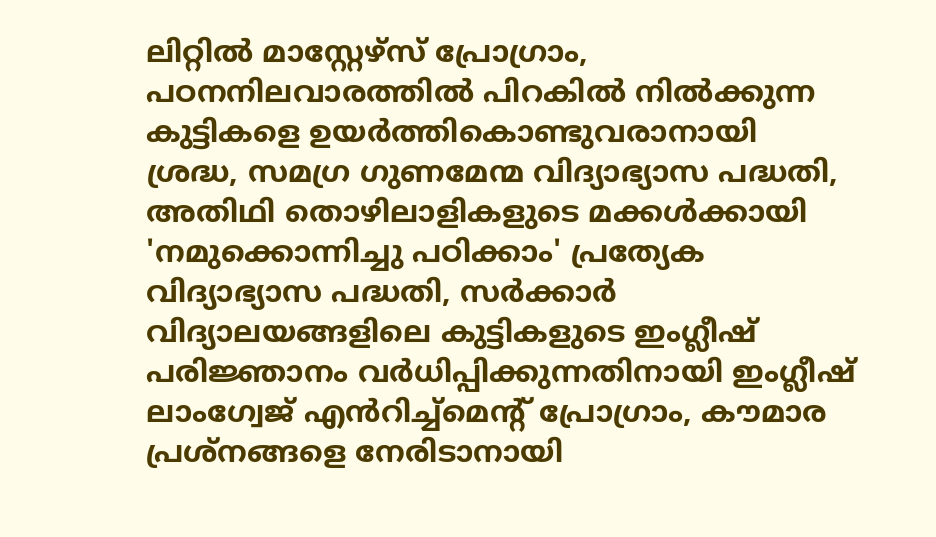ലിറ്റിൽ മാസ്റ്റേഴ്‌സ് പ്രോഗ്രാം, പഠനനിലവാരത്തിൽ പിറകിൽ നിൽക്കുന്ന കുട്ടികളെ ഉയർത്തികൊണ്ടുവരാനായി ശ്രദ്ധ, സമഗ്ര ഗുണമേന്മ വിദ്യാഭ്യാസ പദ്ധതി, അതിഥി തൊഴിലാളികളുടെ മക്കൾക്കായി 'നമുക്കൊന്നിച്ചു പഠിക്കാം' പ്രത്യേക വിദ്യാഭ്യാസ പദ്ധതി, സർക്കാർ വിദ്യാലയങ്ങളിലെ കുട്ടികളുടെ ഇംഗ്ലീഷ് പരിജ്ഞാനം വർധിപ്പിക്കുന്നതിനായി ഇംഗ്ലീഷ് ലാംഗ്വേജ് എൻറിച്ച്‌മെന്റ് പ്രോഗ്രാം, കൗമാര പ്രശ്നങ്ങളെ നേരിടാനായി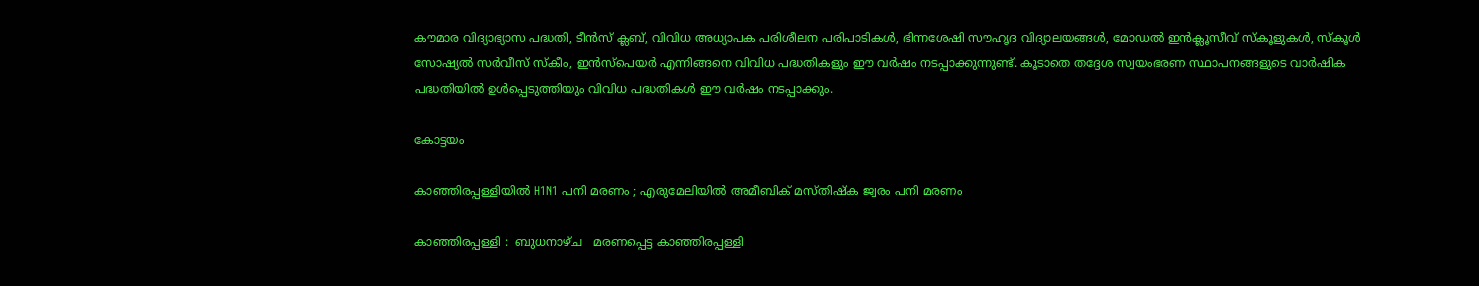കൗമാര വിദ്യാഭ്യാസ പദ്ധതി, ടീൻസ് ക്ലബ്, വിവിധ അധ്യാപക പരിശീലന പരിപാടികൾ, ഭിന്നശേഷി സൗഹൃദ വിദ്യാലയങ്ങൾ, മോഡൽ ഇൻക്ലൂസീവ് സ്‌കൂളുകൾ, സ്‌കൂൾ സോഷ്യൽ സർവീസ് സ്‌കീം, ഇൻസ്പെയർ എന്നിങ്ങനെ വിവിധ പദ്ധതികളും ഈ വർഷം നടപ്പാക്കുന്നുണ്ട്. കൂടാതെ തദ്ദേശ സ്വയംഭരണ സ്ഥാപനങ്ങളുടെ വാർഷിക പദ്ധതിയിൽ ഉൾപ്പെടുത്തിയും വിവിധ പദ്ധതികൾ ഈ വർഷം നടപ്പാക്കും.

കോട്ടയം

കാഞ്ഞിരപ്പള്ളിയിൽ H1N1 പനി മരണം ; എരുമേലിയിൽ അമീബിക് മസ്തിഷ്ക ജ്വരം പനി മരണം

കാഞ്ഞിരപ്പള്ളി :  ബുധനാഴ്ച   മരണപ്പെട്ട കാഞ്ഞിരപ്പള്ളി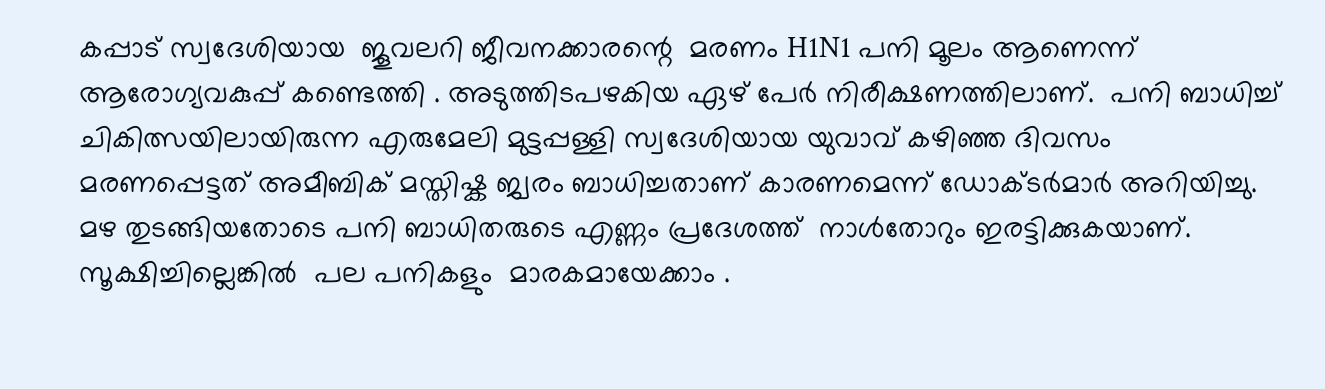കപ്പാട്‌ സ്വദേശിയായ  ജൂവലറി ജീവനക്കാരന്റെ  മരണം H1N1 പനി മൂലം ആണെന്ന് ആരോഗ്യവകുപ്പ് കണ്ടെത്തി . അടുത്തിടപഴകിയ ഏഴ് പേർ നിരീക്ഷണത്തിലാണ്.  പനി ബാധിച്ച് ചികിത്സയിലായിരുന്ന എരുമേലി മുട്ടപ്പള്ളി സ്വദേശിയായ യുവാവ് കഴിഞ്ഞ ദിവസം  മരണപ്പെട്ടത് അമീബിക് മസ്തിഷ്ക ജ്വരം ബാധിച്ചതാണ് കാരണമെന്ന് ഡോക്ടർമാർ അറിയിച്ചു. മഴ തുടങ്ങിയതോടെ പനി ബാധിതരുടെ എണ്ണം പ്രദേശത്ത്  നാൾതോറും ഇരട്ടിക്കുകയാണ്.  സൂക്ഷിച്ചില്ലെങ്കിൽ  പല പനികളും  മാരകമായേക്കാം .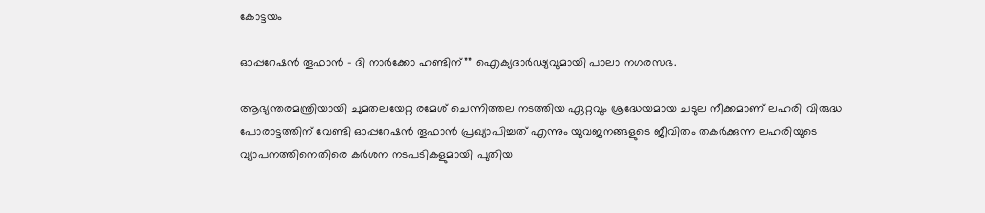കോട്ടയം

ഓപ്പറേഷൻ തൂഫാൻ – ദി നാർക്കോ ഹണ്ടിന്”” ഐക്യദാർഢ്യവുമായി പാലാ നഗരസഭ.

ആഭ്യന്തരമന്ത്രിയായി ചുമതലയേറ്റ രമേശ് ചെന്നിത്തല നടത്തിയ ഏറ്റവും ശ്രദ്ധേയമായ ചടുല നീക്കമാണ് ലഹരി വിരുദ്ധ പോരാട്ടത്തിന് വേണ്ടി ഓപ്പറേഷൻ തൂഫാൻ പ്രഖ്യാപിച്ചത് എന്നും യുവജനങ്ങളുടെ ജീവിതം തകർക്കുന്ന ലഹരിയുടെ വ്യാപനത്തിനെതിരെ കർശന നടപടികളുമായി പുതിയ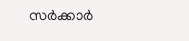സർക്കാർ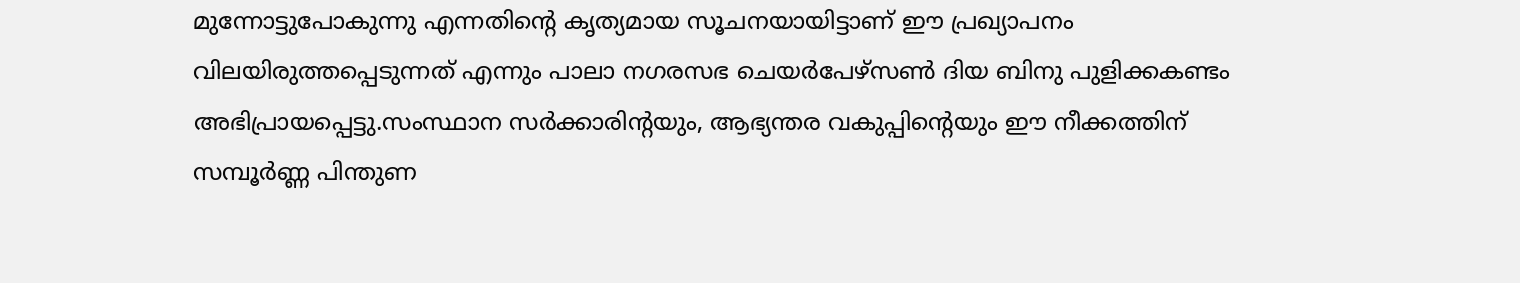മുന്നോട്ടുപോകുന്നു എന്നതിന്റെ കൃത്യമായ സൂചനയായിട്ടാണ് ഈ പ്രഖ്യാപനം വിലയിരുത്തപ്പെടുന്നത് എന്നും പാലാ നഗരസഭ ചെയർപേഴ്‌സൺ ദിയ ബിനു പുളിക്കകണ്ടം അഭിപ്രായപ്പെട്ടു.സംസ്ഥാന സർക്കാരിൻ്റയും, ആഭ്യന്തര വകുപ്പിൻ്റെയും ഈ നീക്കത്തിന് സമ്പൂർണ്ണ പിന്തുണ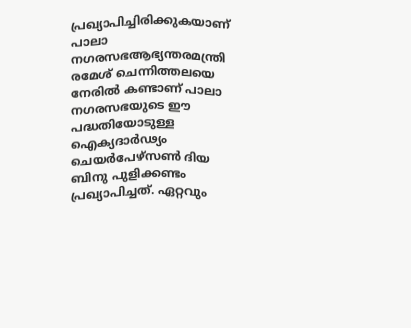പ്രഖ്യാപിച്ചിരിക്കുകയാണ് പാലാ നഗരസഭആഭ്യന്തരമന്ത്രി രമേശ് ചെന്നിത്തലയെ നേരിൽ കണ്ടാണ് പാലാ നഗരസഭയുടെ ഈ പദ്ധതിയോടുള്ള ഐക്യദാർഢ്യം ചെയർപേഴ്‌സൺ ദിയ ബിനു പുളിക്കണ്ടം പ്രഖ്യാപിച്ചത്. ഏറ്റവും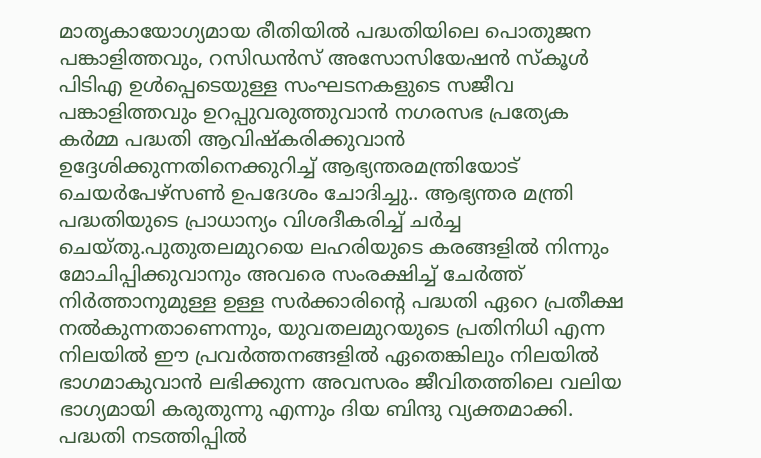മാതൃകായോഗ്യമായ രീതിയിൽ പദ്ധതിയിലെ പൊതുജന പങ്കാളിത്തവും, റസിഡൻസ് അസോസിയേഷൻ സ്‌കൂൾ പിടിഎ ഉൾപ്പെടെയുള്ള സംഘടനകളുടെ സജീവ പങ്കാളിത്തവും ഉറപ്പുവരുത്തുവാൻ നഗരസഭ പ്രത്യേക കർമ്മ പദ്ധതി ആവിഷ്കരിക്കുവാൻ ഉദ്ദേശിക്കുന്നതിനെക്കുറിച്ച് ആഭ്യന്തരമന്ത്രിയോട് ചെയർപേഴ്‌സൺ ഉപദേശം ചോദിച്ചു.. ആഭ്യന്തര മന്ത്രി പദ്ധതിയുടെ പ്രാധാന്യം വിശദീകരിച്ച് ചർച്ച ചെയ്‌തു.പുതുതലമുറയെ ലഹരിയുടെ കരങ്ങളിൽ നിന്നും മോചിപ്പിക്കുവാനും അവരെ സംരക്ഷിച്ച് ചേർത്ത് നിർത്താനുമുള്ള ഉള്ള സർക്കാരിൻ്റെ പദ്ധതി ഏറെ പ്രതീക്ഷ നൽകുന്നതാണെന്നും, യുവതലമുറയുടെ പ്രതിനിധി എന്ന നിലയിൽ ഈ പ്രവർത്തനങ്ങളിൽ ഏതെങ്കിലും നിലയിൽ ഭാഗമാകുവാൻ ലഭിക്കുന്ന അവസരം ജീവിതത്തിലെ വലിയ ഭാഗ്യമായി കരുതുന്നു എന്നും ദിയ ബിന്ദു വ്യക്തമാക്കി. പദ്ധതി നടത്തിപ്പിൽ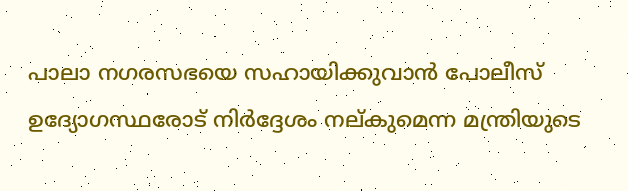പാലാ നഗരസഭയെ സഹായിക്കുവാൻ പോലീസ് ഉദ്യോഗസ്ഥരോട് നിർദ്ദേശം നല്‌കുമെന്ന മന്ത്രിയുടെ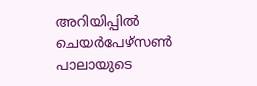അറിയിപ്പിൽ ചെയർപേഴ്‌സൺ പാലായുടെ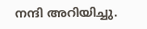നന്ദി അറിയിച്ചു.